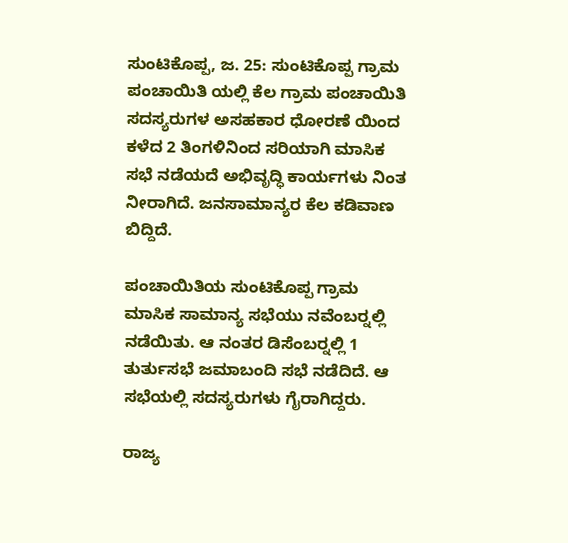ಸುಂಟಿಕೊಪ್ಪ, ಜ. 25: ಸುಂಟಿಕೊಪ್ಪ ಗ್ರಾಮ ಪಂಚಾಯಿತಿ ಯಲ್ಲಿ ಕೆಲ ಗ್ರಾಮ ಪಂಚಾಯಿತಿ ಸದಸ್ಯರುಗಳ ಅಸಹಕಾರ ಧೋರಣೆ ಯಿಂದ ಕಳೆದ 2 ತಿಂಗಳಿನಿಂದ ಸರಿಯಾಗಿ ಮಾಸಿಕ ಸಭೆ ನಡೆಯದೆ ಅಭಿವೃದ್ಧಿ ಕಾರ್ಯಗಳು ನಿಂತ ನೀರಾಗಿದೆ. ಜನಸಾಮಾನ್ಯರ ಕೆಲ ಕಡಿವಾಣ ಬಿದ್ದಿದೆ.

ಪಂಚಾಯಿತಿಯ ಸುಂಟಿಕೊಪ್ಪ ಗ್ರಾಮ ಮಾಸಿಕ ಸಾಮಾನ್ಯ ಸಭೆಯು ನವೆಂಬರ್‍ನಲ್ಲಿ ನಡೆಯಿತು. ಆ ನಂತರ ಡಿಸೆಂಬರ್‍ನಲ್ಲಿ 1 ತುರ್ತುಸಭೆ ಜಮಾಬಂದಿ ಸಭೆ ನಡೆದಿದೆ. ಆ ಸಭೆಯಲ್ಲಿ ಸದಸ್ಯರುಗಳು ಗೈರಾಗಿದ್ದರು.

ರಾಜ್ಯ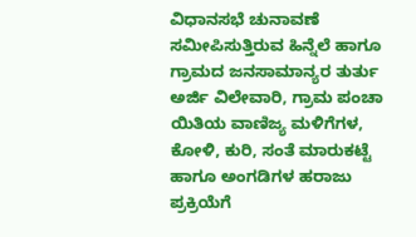ವಿಧಾನಸಭೆ ಚುನಾವಣೆ ಸಮೀಪಿಸುತ್ತಿರುವ ಹಿನ್ನೆಲೆ ಹಾಗೂ ಗ್ರಾಮದ ಜನಸಾಮಾನ್ಯರ ತುರ್ತು ಅರ್ಜಿ ವಿಲೇವಾರಿ, ಗ್ರಾಮ ಪಂಚಾ ಯಿತಿಯ ವಾಣಿಜ್ಯ ಮಳಿಗೆಗಳ, ಕೋಳಿ, ಕುರಿ, ಸಂತೆ ಮಾರುಕಟ್ಟೆ ಹಾಗೂ ಅಂಗಡಿಗಳ ಹರಾಜು ಪ್ರಕ್ರಿಯೆಗೆ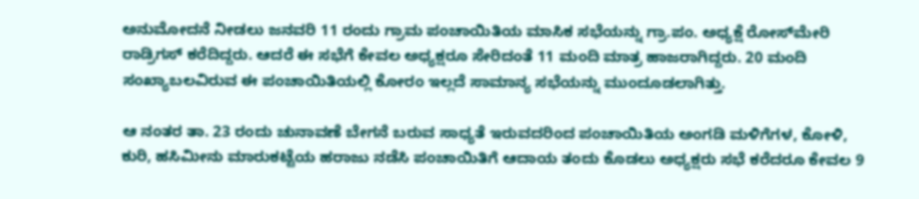ಅನುಮೋದನೆ ನೀಡಲು ಜನವರಿ 11 ರಂದು ಗ್ರಾಮ ಪಂಚಾಯಿತಿಯ ಮಾಸಿಕ ಸಭೆಯನ್ನು ಗ್ರಾ.ಪಂ. ಅಧ್ಯಕ್ಷೆ ರೋಸ್‍ಮೇರಿ ರಾಡ್ರಿಗಸ್ ಕರೆದಿದ್ದರು. ಆದರೆ ಈ ಸಭೆಗೆ ಕೇವಲ ಅಧ್ಯಕ್ಷರೂ ಸೇರಿದಂತೆ 11 ಮಂದಿ ಮಾತ್ರ ಹಾಜರಾಗಿದ್ದರು. 20 ಮಂದಿ ಸಂಖ್ಯಾಬಲವಿರುವ ಈ ಪಂಚಾಯಿತಿಯಲ್ಲಿ ಕೋರಂ ಇಲ್ಲದೆ ಸಾಮಾನ್ಯ ಸಭೆಯನ್ನು ಮುಂದೂಡಲಾಗಿತ್ತು.

ಆ ನಂತರ ತಾ. 23 ರಂದು ಚುನಾವಣೆ ಬೇಗನೆ ಬರುವ ಸಾಧ್ಯತೆ ಇರುವದರಿಂದ ಪಂಚಾಯಿತಿಯ ಅಂಗಡಿ ಮಳಿಗೆಗಳ, ಕೋಳಿ, ಕುರಿ, ಹಸಿಮೀನು ಮಾರುಕಟ್ಟೆಯ ಹರಾಜು ನಡೆಸಿ ಪಂಚಾಯಿತಿಗೆ ಆದಾಯ ತಂದು ಕೊಡಲು ಅಧ್ಯಕ್ಷರು ಸಭೆ ಕರೆದರೂ ಕೇವಲ 9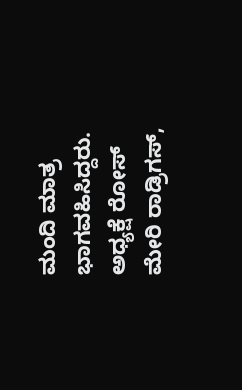ಮಂದಿ ಮಾತ್ರ ಭಾಗವಹಿಸಿದ್ದರು. ಅಧ್ಯಕ್ಷೆ ರೋಸ್ ಮೇರಿ ರಾಡ್ರಿಗಸ್,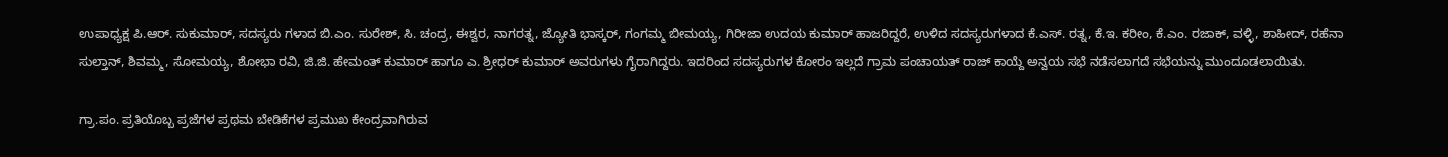ಉಪಾಧ್ಯಕ್ಷ ಪಿ.ಆರ್. ಸುಕುಮಾರ್, ಸದಸ್ಯರು ಗಳಾದ ಬಿ.ಎಂ. ಸುರೇಶ್, ಸಿ. ಚಂದ್ರ, ಈಶ್ವರ, ನಾಗರತ್ನ, ಜ್ಯೋತಿ ಭಾಸ್ಕರ್, ಗಂಗಮ್ಮ ಬೀಮಯ್ಯ, ಗಿರೀಜಾ ಉದಯ ಕುಮಾರ್ ಹಾಜರಿದ್ದರೆ, ಉಳಿದ ಸದಸ್ಯರುಗಳಾದ ಕೆ.ಎಸ್. ರತ್ನ, ಕೆ.ಇ. ಕರೀಂ, ಕೆ.ಎಂ. ರಜಾಕ್, ವಳ್ಳಿ, ಶಾಹೀದ್, ರಹೆನಾ ಸುಲ್ತಾನ್, ಶಿವಮ್ಮ, ಸೋಮಯ್ಯ, ಶೋಭಾ ರವಿ, ಜಿ.ಜಿ. ಹೇಮಂತ್ ಕುಮಾರ್ ಹಾಗೂ ಎ. ಶ್ರೀಧರ್ ಕುಮಾರ್ ಅವರುಗಳು ಗೈರಾಗಿದ್ದರು. ಇದರಿಂದ ಸದಸ್ಯರುಗಳ ಕೋರಂ ಇಲ್ಲದೆ ಗ್ರಾಮ ಪಂಚಾಯತ್ ರಾಜ್ ಕಾಯ್ದೆ ಅನ್ವಯ ಸಭೆ ನಡೆಸಲಾಗದೆ ಸಭೆಯನ್ನು ಮುಂದೂಡಲಾಯಿತು.

ಗ್ರಾ.ಪಂ. ಪ್ರತಿಯೊಬ್ಬ ಪ್ರಜೆಗಳ ಪ್ರಥಮ ಬೇಡಿಕೆಗಳ ಪ್ರಮುಖ ಕೇಂದ್ರವಾಗಿರುವ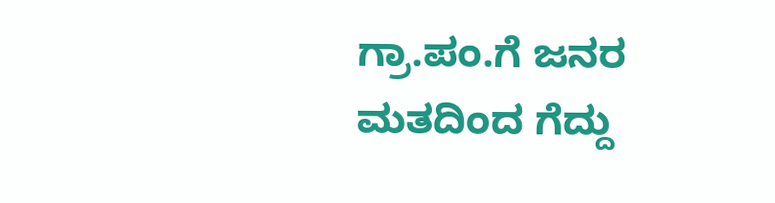ಗ್ರಾ.ಪಂ.ಗೆ ಜನರ ಮತದಿಂದ ಗೆದ್ದು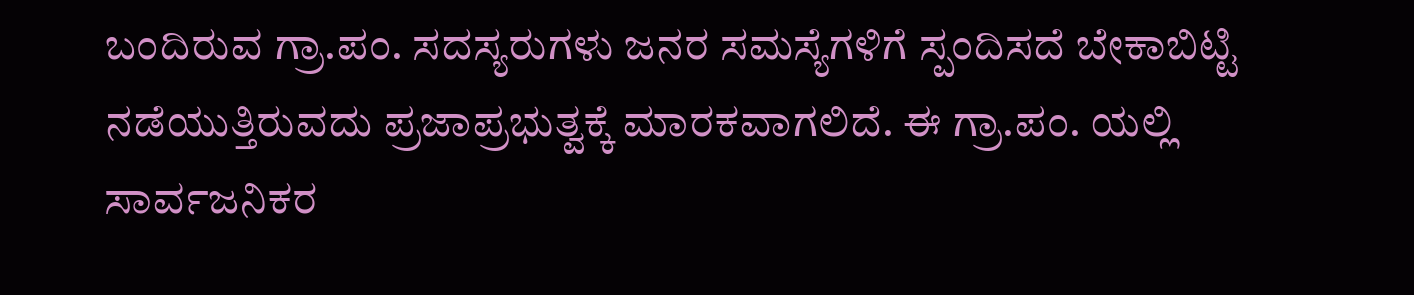ಬಂದಿರುವ ಗ್ರಾ.ಪಂ. ಸದಸ್ಯರುಗಳು ಜನರ ಸಮಸ್ಯೆಗಳಿಗೆ ಸ್ಪಂದಿಸದೆ ಬೇಕಾಬಿಟ್ಟಿ ನಡೆಯುತ್ತಿರುವದು ಪ್ರಜಾಪ್ರಭುತ್ವಕ್ಕೆ ಮಾರಕವಾಗಲಿದೆ. ಈ ಗ್ರಾ.ಪಂ. ಯಲ್ಲಿ ಸಾರ್ವಜನಿಕರ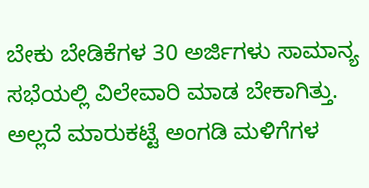ಬೇಕು ಬೇಡಿಕೆಗಳ 30 ಅರ್ಜಿಗಳು ಸಾಮಾನ್ಯ ಸಭೆಯಲ್ಲಿ ವಿಲೇವಾರಿ ಮಾಡ ಬೇಕಾಗಿತ್ತು. ಅಲ್ಲದೆ ಮಾರುಕಟ್ಟೆ ಅಂಗಡಿ ಮಳಿಗೆಗಳ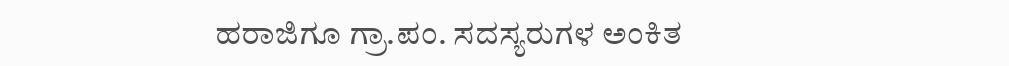ಹರಾಜಿಗೂ ಗ್ರಾ.ಪಂ. ಸದಸ್ಯರುಗಳ ಅಂಕಿತ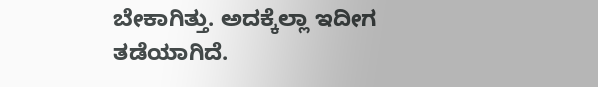ಬೇಕಾಗಿತ್ತು. ಅದಕ್ಕೆಲ್ಲಾ ಇದೀಗ ತಡೆಯಾಗಿದೆ.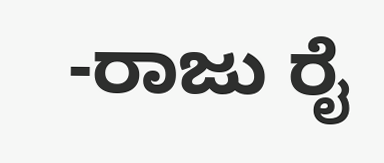-ರಾಜು ರೈ